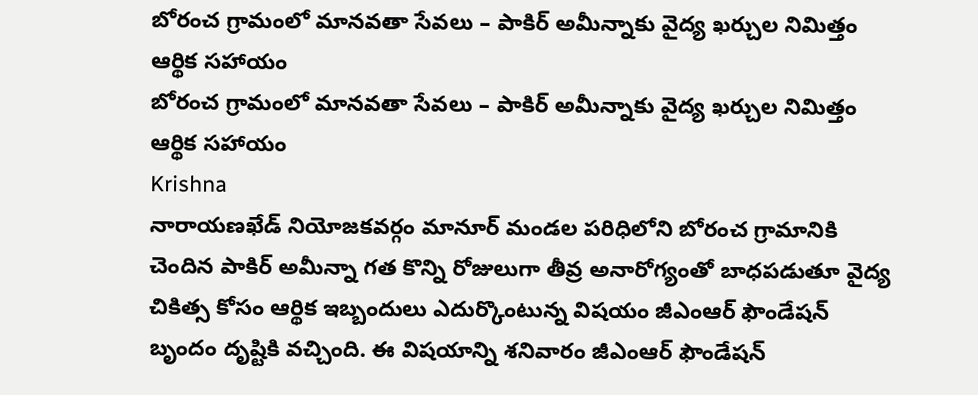బోరంచ గ్రామంలో మానవతా సేవలు – పాకిర్ అమీన్నాకు వైద్య ఖర్చుల నిమిత్తం ఆర్థిక సహాయం
బోరంచ గ్రామంలో మానవతా సేవలు – పాకిర్ అమీన్నాకు వైద్య ఖర్చుల నిమిత్తం ఆర్థిక సహాయం
Krishna
నారాయణఖేడ్ నియోజకవర్గం మానూర్ మండల పరిధిలోని బోరంచ గ్రామానికి చెందిన పాకిర్ అమీన్నా గత కొన్ని రోజులుగా తీవ్ర అనారోగ్యంతో బాధపడుతూ వైద్య చికిత్స కోసం ఆర్థిక ఇబ్బందులు ఎదుర్కొంటున్న విషయం జీఎంఆర్ ఫౌండేషన్ బృందం దృష్టికి వచ్చింది. ఈ విషయాన్ని శనివారం జీఎంఆర్ ఫౌండేషన్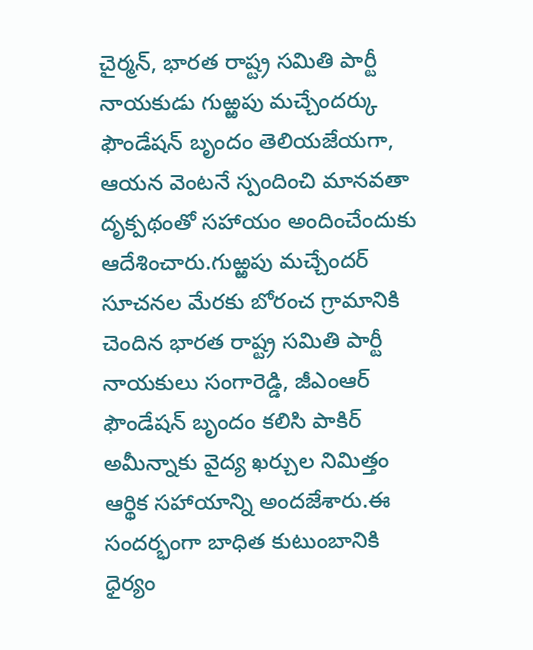చైర్మన్, భారత రాష్ట్ర సమితి పార్టీ నాయకుడు గుఱ్ఱపు మచ్చేందర్కు ఫౌండేషన్ బృందం తెలియజేయగా, ఆయన వెంటనే స్పందించి మానవతా దృక్పథంతో సహాయం అందించేందుకు ఆదేశించారు.గుఱ్ఱపు మచ్చేందర్ సూచనల మేరకు బోరంచ గ్రామానికి చెందిన భారత రాష్ట్ర సమితి పార్టీ నాయకులు సంగారెడ్డి, జీఎంఆర్ ఫౌండేషన్ బృందం కలిసి పాకిర్ అమీన్నాకు వైద్య ఖర్చుల నిమిత్తం ఆర్థిక సహాయాన్ని అందజేశారు.ఈ సందర్భంగా బాధిత కుటుంబానికి ధైర్యం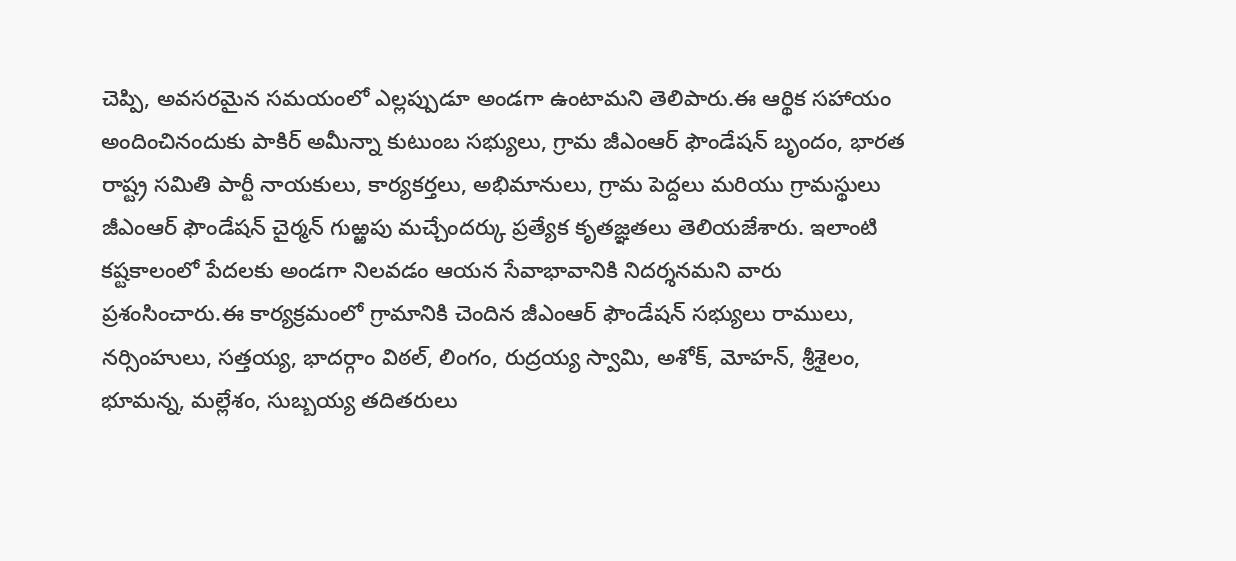చెప్పి, అవసరమైన సమయంలో ఎల్లప్పుడూ అండగా ఉంటామని తెలిపారు.ఈ ఆర్థిక సహాయం అందించినందుకు పాకిర్ అమీన్నా కుటుంబ సభ్యులు, గ్రామ జీఎంఆర్ ఫౌండేషన్ బృందం, భారత రాష్ట్ర సమితి పార్టీ నాయకులు, కార్యకర్తలు, అభిమానులు, గ్రామ పెద్దలు మరియు గ్రామస్థులు జీఎంఆర్ ఫౌండేషన్ చైర్మన్ గుఱ్ఱపు మచ్చేందర్కు ప్రత్యేక కృతజ్ఞతలు తెలియజేశారు. ఇలాంటి కష్టకాలంలో పేదలకు అండగా నిలవడం ఆయన సేవాభావానికి నిదర్శనమని వారు ప్రశంసించారు.ఈ కార్యక్రమంలో గ్రామానికి చెందిన జీఎంఆర్ ఫౌండేషన్ సభ్యులు రాములు, నర్సింహులు, సత్తయ్య, భాదర్గాం విఠల్, లింగం, రుద్రయ్య స్వామి, అశోక్, మోహన్, శ్రీశైలం, భూమన్న, మల్లేశం, సుబ్బయ్య తదితరులు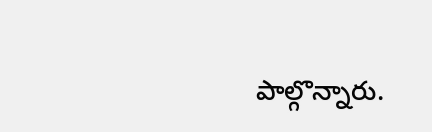పాల్గొన్నారు.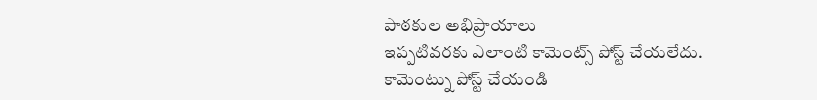పాఠకుల అభిప్రాయాలు
ఇప్పటివరకు ఎలాంటి కామెంట్స్ పోస్ట్ చేయలేదు.
కామెంట్ను పోస్ట్ చేయండి